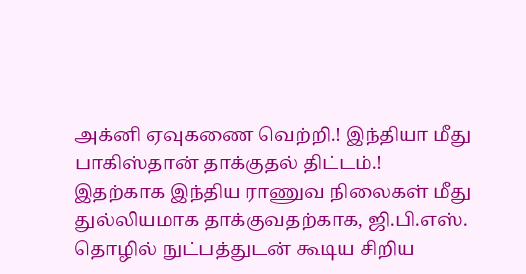அக்னி ஏவுகணை வெற்றி.! இந்தியா மீது பாகிஸ்தான் தாக்குதல் திட்டம்.!
இதற்காக இந்திய ராணுவ நிலைகள் மீது துல்லியமாக தாக்குவதற்காக, ஜி.பி.எஸ். தொழில் நுட்பத்துடன் கூடிய சிறிய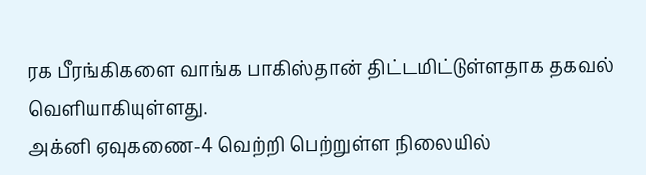ரக பீரங்கிகளை வாங்க பாகிஸ்தான் திட்டமிட்டுள்ளதாக தகவல் வெளியாகியுள்ளது.
அக்னி ஏவுகணை-4 வெற்றி பெற்றுள்ள நிலையில்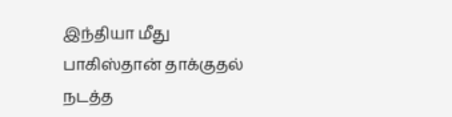இந்தியா மீது பாகிஸ்தான் தாக்குதல் நடத்த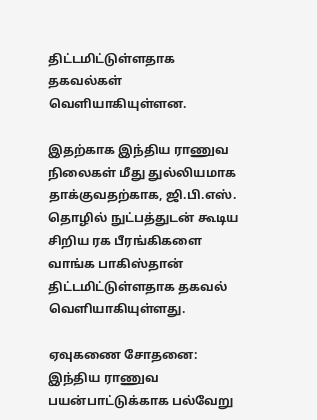திட்டமிட்டுள்ளதாக தகவல்கள் வெளியாகியுள்ளன.

இதற்காக இந்திய ராணுவ நிலைகள் மீது துல்லியமாக தாக்குவதற்காக, ஜி.பி.எஸ். தொழில் நுட்பத்துடன் கூடிய சிறிய ரக பீரங்கிகளை வாங்க பாகிஸ்தான் திட்டமிட்டுள்ளதாக தகவல் வெளியாகியுள்ளது.

ஏவுகணை சோதனை:
இந்திய ராணுவ பயன்பாட்டுக்காக பல்வேறு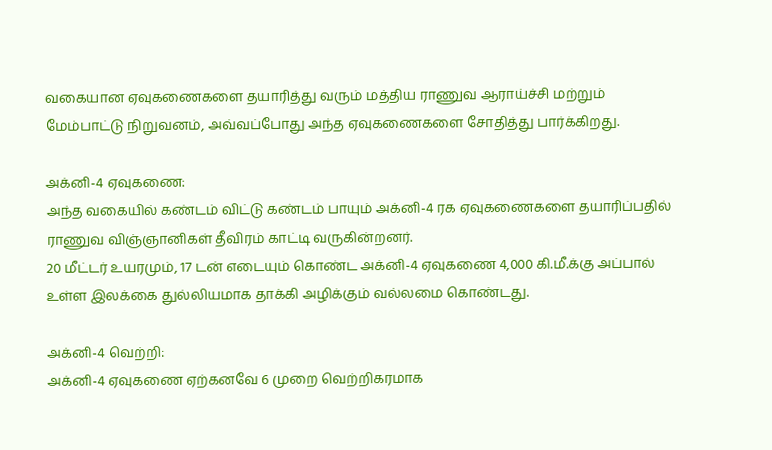வகையான ஏவுகணைகளை தயாரித்து வரும் மத்திய ராணுவ ஆராய்ச்சி மற்றும் மேம்பாட்டு நிறுவனம், அவ்வப்போது அந்த ஏவுகணைகளை சோதித்து பார்க்கிறது.

அக்னி-4 ஏவுகணை:
அந்த வகையில் கண்டம் விட்டு கண்டம் பாயும் அக்னி-4 ரக ஏவுகணைகளை தயாரிப்பதில் ராணுவ விஞ்ஞானிகள் தீவிரம் காட்டி வருகின்றனர்.
20 மீட்டர் உயரமும், 17 டன் எடையும் கொண்ட அக்னி-4 ஏவுகணை 4,000 கி.மீ.க்கு அப்பால் உள்ள இலக்கை துல்லியமாக தாக்கி அழிக்கும் வல்லமை கொண்டது.

அக்னி-4 வெற்றி:
அக்னி-4 ஏவுகணை ஏற்கனவே 6 முறை வெற்றிகரமாக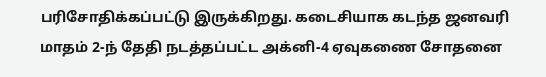பரிசோதிக்கப்பட்டு இருக்கிறது. கடைசியாக கடந்த ஜனவரி மாதம் 2-ந் தேதி நடத்தப்பட்ட அக்னி-4 ஏவுகணை சோதனை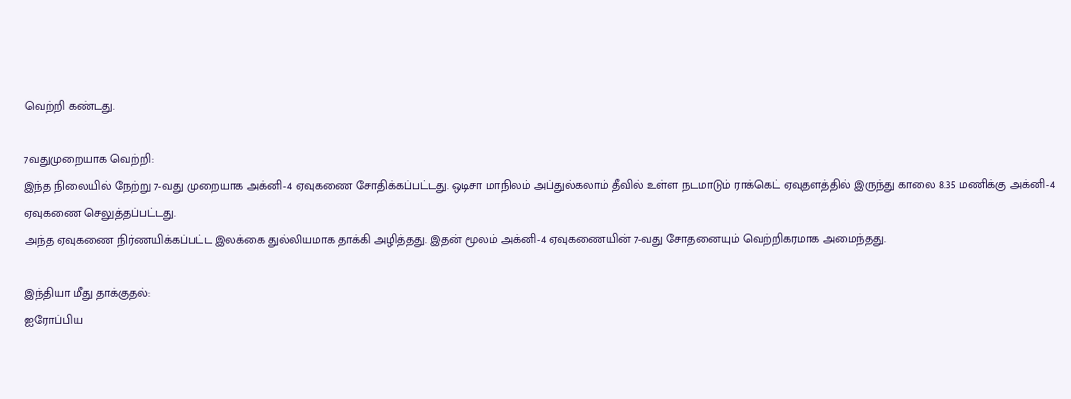வெற்றி கண்டது.

7வதுமுறையாக வெற்றி:
இந்த நிலையில் நேற்று 7-வது முறையாக அக்னி-4 ஏவுகணை சோதிக்கப்பட்டது. ஒடிசா மாநிலம் அப்துல்கலாம் தீவில் உள்ள நடமாடும் ராக்கெட் ஏவுதளத்தில் இருந்து காலை 8.35 மணிக்கு அக்னி-4 ஏவுகணை செலுத்தப்பட்டது.
அந்த ஏவுகணை நிர்ணயிக்கப்பட்ட இலக்கை துல்லியமாக தாக்கி அழித்தது. இதன் மூலம் அக்னி-4 ஏவுகணையின் 7-வது சோதனையும் வெற்றிகரமாக அமைந்தது.

இந்தியா மீது தாக்குதல்:
ஐரோப்பிய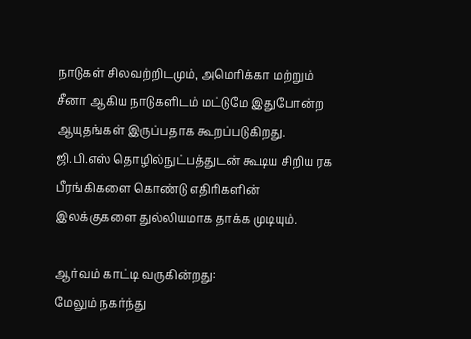நாடுகள் சிலவற்றிடமும், அமெரிக்கா மற்றும் சீனா ஆகிய நாடுகளிடம் மட்டுமே இதுபோன்ற ஆயுதங்கள் இருப்பதாக கூறப்படுகிறது. ஜி.பி.எஸ் தொழில்நுட்பத்துடன் கூடிய சிறிய ரக பீரங்கிகளை கொண்டு எதிரிகளின் இலக்குகளை துல்லியமாக தாக்க முடியும்.

ஆர்வம் காட்டி வருகின்றது:
மேலும் நகர்ந்து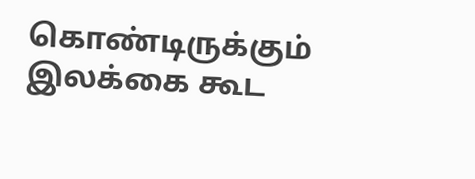கொண்டிருக்கும் இலக்கை கூட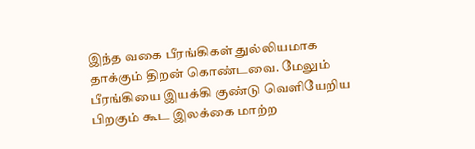இந்த வகை பீரங்கிகள் துல்லியமாக தாக்கும் திறன் கொண்டவை. மேலும் பீரங்கியை இயக்கி குண்டு வெளியேறிய பிறகும் கூட இலக்கை மாற்ற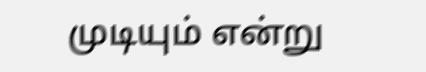முடியும் என்று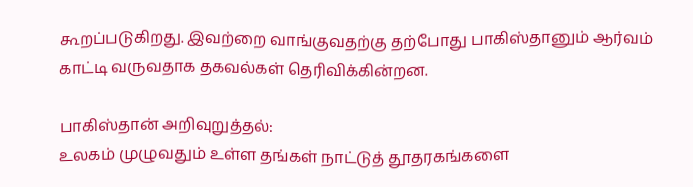கூறப்படுகிறது. இவற்றை வாங்குவதற்கு தற்போது பாகிஸ்தானும் ஆர்வம் காட்டி வருவதாக தகவல்கள் தெரிவிக்கின்றன.

பாகிஸ்தான் அறிவுறுத்தல்:
உலகம் முழுவதும் உள்ள தங்கள் நாட்டுத் தூதரகங்களை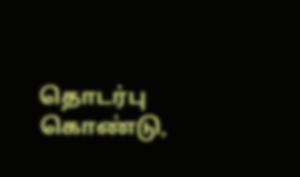தொடர்பு கொண்டு,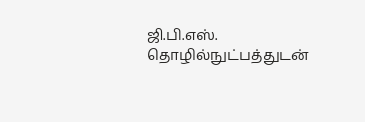ஜி.பி.எஸ். தொழில்நுட்பத்துடன்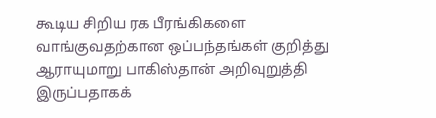கூடிய சிறிய ரக பீரங்கிகளை வாங்குவதற்கான ஒப்பந்தங்கள் குறித்து ஆராயுமாறு பாகிஸ்தான் அறிவுறுத்தி இருப்பதாகக்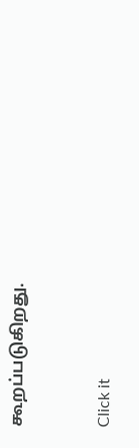கூறப்படுகிறது.


Click it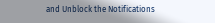and Unblock the Notifications